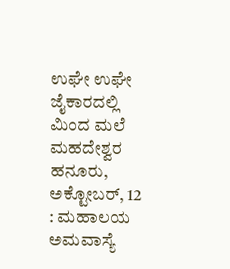ಉಘೇ ಉಘೇ ಜೈಕಾರದಲ್ಲಿ ಮಿಂದ ಮಲೆ ಮಹದೇಶ್ವರ
ಹನೂರು, ಅಕ್ಟೋಬರ್, 12 : ಮಹಾಲಯ ಅಮವಾಸ್ಯೆ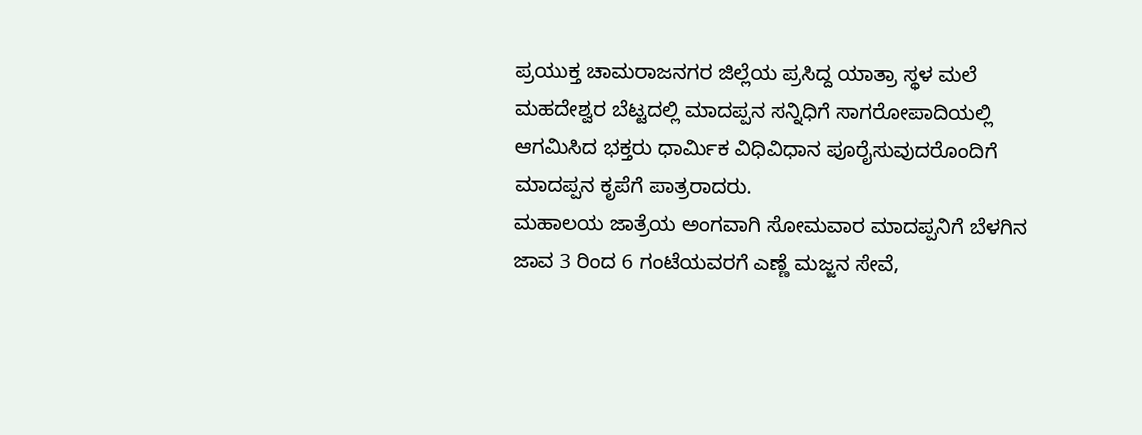ಪ್ರಯುಕ್ತ ಚಾಮರಾಜನಗರ ಜಿಲ್ಲೆಯ ಪ್ರಸಿದ್ದ ಯಾತ್ರಾ ಸ್ಥಳ ಮಲೆ ಮಹದೇಶ್ವರ ಬೆಟ್ಟದಲ್ಲಿ ಮಾದಪ್ಪನ ಸನ್ನಿಧಿಗೆ ಸಾಗರೋಪಾದಿಯಲ್ಲಿ ಆಗಮಿಸಿದ ಭಕ್ತರು ಧಾರ್ಮಿಕ ವಿಧಿವಿಧಾನ ಪೂರೈಸುವುದರೊಂದಿಗೆ ಮಾದಪ್ಪನ ಕೃಪೆಗೆ ಪಾತ್ರರಾದರು.
ಮಹಾಲಯ ಜಾತ್ರೆಯ ಅಂಗವಾಗಿ ಸೋಮವಾರ ಮಾದಪ್ಪನಿಗೆ ಬೆಳಗಿನ ಜಾವ 3 ರಿಂದ 6 ಗಂಟೆಯವರಗೆ ಎಣ್ಣೆ ಮಜ್ಜನ ಸೇವೆ,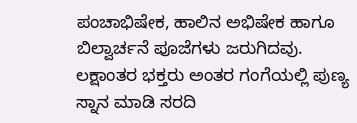ಪಂಚಾಭಿಷೇಕ, ಹಾಲಿನ ಅಭಿಷೇಕ ಹಾಗೂ ಬಿಲ್ವಾರ್ಚನೆ ಪೂಜೆಗಳು ಜರುಗಿದವು. ಲಕ್ಷಾಂತರ ಭಕ್ತರು ಅಂತರ ಗಂಗೆಯಲ್ಲಿ ಪುಣ್ಯ ಸ್ನಾನ ಮಾಡಿ ಸರದಿ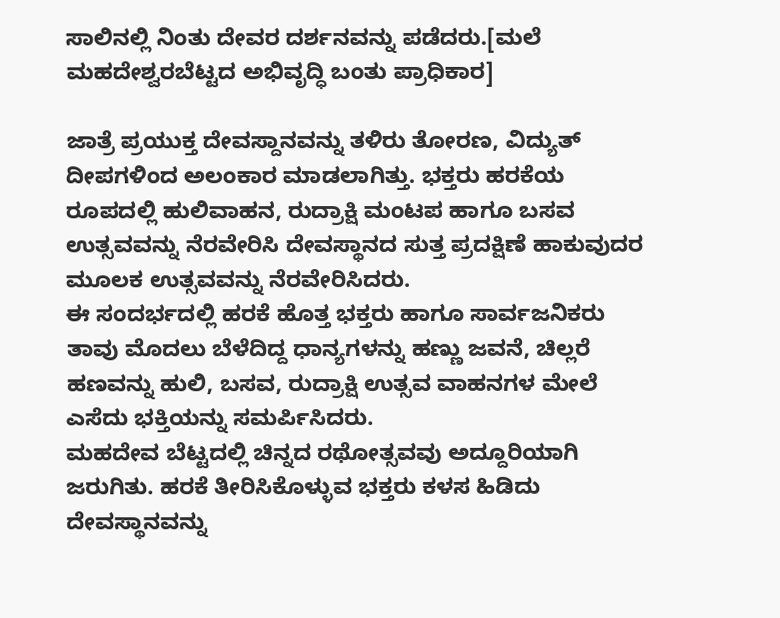ಸಾಲಿನಲ್ಲಿ ನಿಂತು ದೇವರ ದರ್ಶನವನ್ನು ಪಡೆದರು.[ಮಲೆ ಮಹದೇಶ್ವರಬೆಟ್ಟದ ಅಭಿವೃದ್ಧಿ ಬಂತು ಪ್ರಾಧಿಕಾರ]

ಜಾತ್ರೆ ಪ್ರಯುಕ್ತ ದೇವಸ್ದಾನವನ್ನು ತಳಿರು ತೋರಣ, ವಿದ್ಯುತ್ ದೀಪಗಳಿಂದ ಅಲಂಕಾರ ಮಾಡಲಾಗಿತ್ತು. ಭಕ್ತರು ಹರಕೆಯ ರೂಪದಲ್ಲಿ ಹುಲಿವಾಹನ, ರುದ್ರಾಕ್ಷಿ ಮಂಟಪ ಹಾಗೂ ಬಸವ ಉತ್ಸವವನ್ನು ನೆರವೇರಿಸಿ ದೇವಸ್ಥಾನದ ಸುತ್ತ ಪ್ರದಕ್ಷಿಣೆ ಹಾಕುವುದರ ಮೂಲಕ ಉತ್ಸವವನ್ನು ನೆರವೇರಿಸಿದರು.
ಈ ಸಂದರ್ಭದಲ್ಲಿ ಹರಕೆ ಹೊತ್ತ ಭಕ್ತರು ಹಾಗೂ ಸಾರ್ವಜನಿಕರು ತಾವು ಮೊದಲು ಬೆಳೆದಿದ್ದ ಧಾನ್ಯಗಳನ್ನು ಹಣ್ಣು ಜವನೆ, ಚಿಲ್ಲರೆ ಹಣವನ್ನು ಹುಲಿ, ಬಸವ, ರುದ್ರಾಕ್ಷಿ ಉತ್ಸವ ವಾಹನಗಳ ಮೇಲೆ ಎಸೆದು ಭಕ್ತಿಯನ್ನು ಸಮರ್ಪಿಸಿದರು.
ಮಹದೇವ ಬೆಟ್ಟದಲ್ಲಿ ಚಿನ್ನದ ರಥೋತ್ಸವವು ಅದ್ದೂರಿಯಾಗಿ ಜರುಗಿತು. ಹರಕೆ ತೀರಿಸಿಕೊಳ್ಳುವ ಭಕ್ತರು ಕಳಸ ಹಿಡಿದು ದೇವಸ್ಥಾನವನ್ನು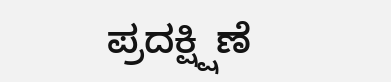ಪ್ರದಕ್ಷ್ಷಿಣೆ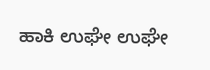ಹಾಕಿ ಉಘೇ ಉಘೇ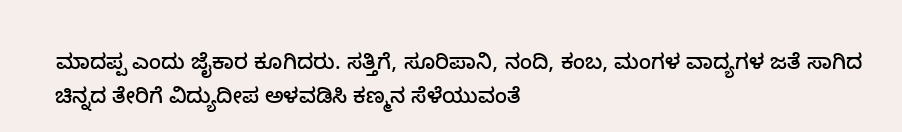ಮಾದಪ್ಪ ಎಂದು ಜೈಕಾರ ಕೂಗಿದರು. ಸತ್ತಿಗೆ, ಸೂರಿಪಾನಿ, ನಂದಿ, ಕಂಬ, ಮಂಗಳ ವಾದ್ಯಗಳ ಜತೆ ಸಾಗಿದ ಚಿನ್ನದ ತೇರಿಗೆ ವಿದ್ಯುದೀಪ ಅಳವಡಿಸಿ ಕಣ್ಮನ ಸೆಳೆಯುವಂತೆ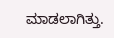ಮಾಡಲಾಗಿತ್ತು.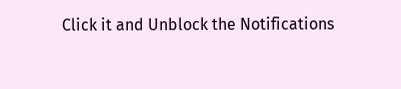Click it and Unblock the Notifications